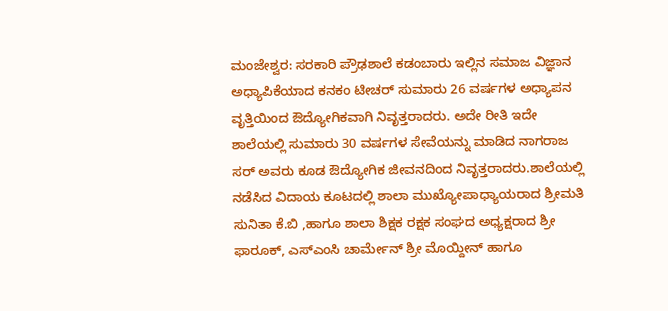ಮಂಜೇಶ್ವರ: ಸರಕಾರಿ ಪ್ರೌಢಶಾಲೆ ಕಡಂಬಾರು ಇಲ್ಲಿನ ಸಮಾಜ ವಿಜ್ಞಾನ ಅಧ್ಯಾಪಿಕೆಯಾದ ಕನಕಂ ಟೀಚರ್ ಸುಮಾರು 26 ವರ್ಷಗಳ ಅಧ್ಯಾಪನ ವೃತ್ತಿಯಿಂದ ಔದ್ಯೋಗಿಕವಾಗಿ ನಿವೃತ್ತರಾದರು. ಅದೇ ರೀತಿ ಇದೇ ಶಾಲೆಯಲ್ಲಿ ಸುಮಾರು 30 ವರ್ಷಗಳ ಸೇವೆಯನ್ನು ಮಾಡಿದ ನಾಗರಾಜ ಸರ್ ಅವರು ಕೂಡ ಔದ್ಯೋಗಿಕ ಜೀವನದಿಂದ ನಿವೃತ್ತರಾದರು.ಶಾಲೆಯಲ್ಲಿ ನಡೆಸಿದ ವಿದಾಯ ಕೂಟದಲ್ಲಿ ಶಾಲಾ ಮುಖ್ಯೋಪಾಧ್ಯಾಯರಾದ ಶ್ರೀಮತಿ ಸುನಿತಾ ಕೆ.ಬಿ ,ಹಾಗೂ ಶಾಲಾ ಶಿಕ್ಷಕ ರಕ್ಷಕ ಸಂಘದ ಅಧ್ಯಕ್ಷರಾದ ಶ್ರೀ ಫಾರೂಕ್, ಎಸ್ಎಂಸಿ ಚಾರ್ಮೇನ್ ಶ್ರೀ ಮೊಯ್ದೀನ್ ಹಾಗೂ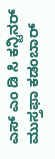ಎಸ್ ಎಂ ಡಿ ಸಿ ಕನ್ಟಿನರ್ ಮುಸ್ತಫಾ ಕಡಂಬಾರ್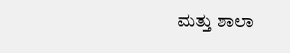ಮತ್ತು ಶಾಲಾ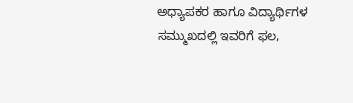ಅಧ್ಯಾಪಕರ ಹಾಗೂ ವಿದ್ಯಾರ್ಥಿಗಳ ಸಮ್ಮುಖದಲ್ಲಿ ಇವರಿಗೆ ಫಲ,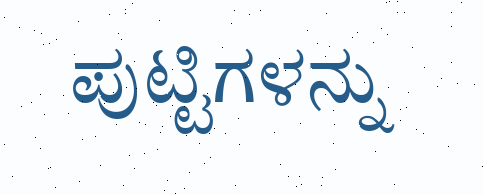ಪುಟ್ಟಿಗಳನ್ನು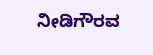ನೀಡಿಗೌರವ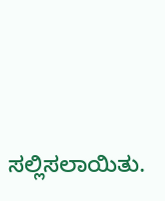ಸಲ್ಲಿಸಲಾಯಿತು.